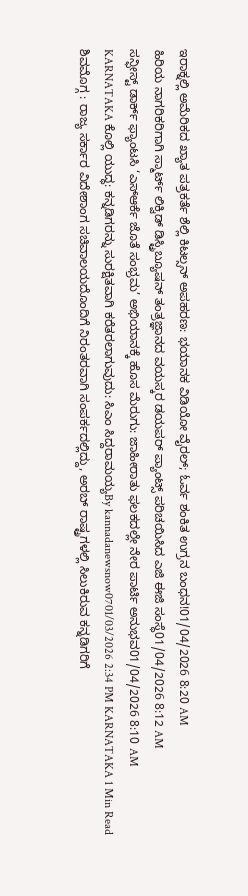ಇರಾಕ್ನಲ್ಲಿ ಅಮೆರಿಕದ ಖ್ಯಾತ ಪತ್ರಕರ್ತೆ ಶೆಲ್ಲಿ ಕಿಟಲ್ಸನ್ ಅಪಹರಣ: ಭಯಾನಕ ವಿಡಿಯೋ ವೈರಲ್; ಓರ್ವ ಶಂಕಿತ ಉಗ್ರನ ಬಂಧನ!01/04/2026 8:20 AM
ಹಿರಿಯ ನಾಗರಿಕರಿಗಾಗಿ ಸ್ಮಾರ್ಟ್ ಲಿಕ್ವಿಡ್ ಡಿಸ್ಟ್ರಿಬ್ಯೂಷನ್ ತಂತ್ರಜ್ಞಾನದ ವಯಸ್ಕರ ಡಯಪರ್ ಪ್ಯಾಂಟ್ಸ್ ಪರಿಚಯಿಸಿದ ಎಜಿ ಈಜಿ ಸಂಸ್ಥೆ01/04/2026 8:12 AM
ಸನ್ಫೀಸ್ಟ್ ಡಾರ್ಕ್ ಫ್ಯಾಂಟಸಿ ‘ಎಸ್ಆರ್ಕೆ ಜೊತೆ ಸಂಭ್ರಮ’ ಅಭಿಯಾನಕ್ಕೆ ಹೊಸ ಮೆರುಗು: ಜಾಹೀರಾತು ಫಲಕದಲ್ಲೇ ನೇರ ಪಾರ್ಟಿ ಅನುಭವ01/04/2026 8:10 AM
KARNATAKA ಕೊಲ್ಲಿ ಯುದ್ಧ: ಕನ್ನಡಿಗರನ್ನು ಸುರಕ್ಷಿತವಾಗಿ ಕರೆತರಲಾಗುವುದು: ಸಿಎಂ ಸಿದ್ದರಾಮಯ್ಯBy kannadanewsnow0701/03/2026 2:34 PM KARNATAKA 1 Min Read ಶಿವಮೊಗ್ಗ : ರಾಜ್ಯ ಸರ್ಕಾರ ವಿದೇಶಾಂಗ ಸಚಿವಾಲಯದೊಂದಿಗೆ ನಿರಂತರವಾಗಿ ಸಂಪರ್ಕದಲ್ಲಿದ್ದು, ಅರಬ್ ರಾಷ್ಟ್ರಗಳಲ್ಲಿ ಸಿಲುಕಿರುವ ಕನ್ನಡಿಗರಿಗೆ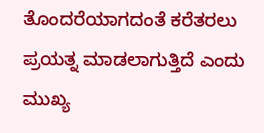ತೊಂದರೆಯಾಗದಂತೆ ಕರೆತರಲು ಪ್ರಯತ್ನ ಮಾಡಲಾಗುತ್ತಿದೆ ಎಂದು ಮುಖ್ಯ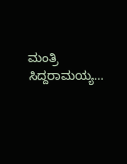ಮಂತ್ರಿ ಸಿದ್ದರಾಮಯ್ಯ…